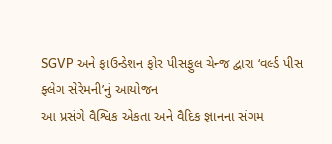SGVP અને ફાઉન્ડેશન ફોર પીસફુલ ચેન્જ દ્વારા ‘વર્લ્ડ પીસ ફ્લેગ સેરેમની’નું આયોજન
આ પ્રસંગે વૈશ્વિક એકતા અને વૈદિક જ્ઞાનના સંગમ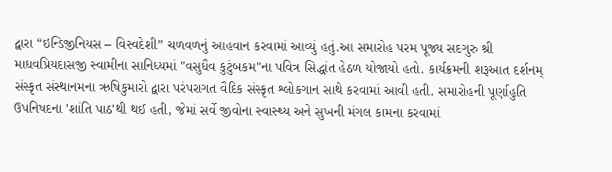દ્વારા “ઇન્ડિજીનિયસ – વિસ્વદેશી” ચળવળનું આહવાન કરવામાં આવ્યું હતું.આ સમારોહ પરમ પૂજ્ય સદગુરુ શ્રી માધવપ્રિયદાસજી સ્વામીના સાનિધ્યમાં "વસુધૈવ કુટુંબકમ"ના પવિત્ર સિદ્ધાંત હેઠળ યોજાયો હતો. કાર્યક્રમની શરૂઆત દર્શનમ્ સંસ્કૃત સંસ્થાનમના ઋષિકુમારો દ્વારા પરંપરાગત વૈદિક સંસ્કૃત શ્લોકગાન સાથે કરવામાં આવી હતી. સમારોહની પૂર્ણાહુતિ ઉપનિષદના 'શાંતિ પાઠ'થી થઈ હતી, જેમાં સર્વે જીવોના સ્વાસ્થ્ય અને સુખની મંગલ કામના કરવામાં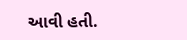આવી હતી.